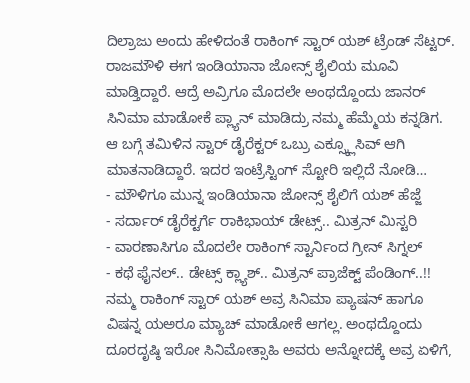ದಿಲ್ರಾಜು ಅಂದು ಹೇಳಿದಂತೆ ರಾಕಿಂಗ್ ಸ್ಟಾರ್ ಯಶ್ ಟ್ರೆಂಡ್ ಸೆಟ್ಟರ್. ರಾಜಮೌಳಿ ಈಗ ಇಂಡಿಯಾನಾ ಜೋನ್ಸ್ ಶೈಲಿಯ ಮೂವಿ ಮಾಡ್ತಿದ್ದಾರೆ. ಆದ್ರೆ ಅವ್ರಿಗೂ ಮೊದಲೇ ಅಂಥದ್ದೊಂದು ಜಾನರ್ ಸಿನಿಮಾ ಮಾಡೋಕೆ ಪ್ಲ್ಯಾನ್ ಮಾಡಿದ್ರು ನಮ್ಮ ಹೆಮ್ಮೆಯ ಕನ್ನಡಿಗ. ಆ ಬಗ್ಗೆ ತಮಿಳಿನ ಸ್ಟಾರ್ ಡೈರೆಕ್ಟರ್ ಒಬ್ರು ಎಕ್ಸ್ಕ್ಲೂಸಿವ್ ಆಗಿ ಮಾತನಾಡಿದ್ದಾರೆ. ಇದರ ಇಂಟ್ರೆಸ್ಟಿಂಗ್ ಸ್ಟೋರಿ ಇಲ್ಲಿದೆ ನೋಡಿ…
- ಮೌಳಿಗೂ ಮುನ್ನ ಇಂಡಿಯಾನಾ ಜೋನ್ಸ್ ಶೈಲಿಗೆ ಯಶ್ ಹೆಜ್ಜೆ
- ಸರ್ದಾರ್ ಡೈರೆಕ್ಟರ್ಗೆ ರಾಕಿಭಾಯ್ ಡೇಟ್ಸ್.. ಮಿತ್ರನ್ ಮಿಸ್ಟರಿ
- ವಾರಣಾಸಿಗೂ ಮೊದಲೇ ರಾಕಿಂಗ್ ಸ್ಟಾರ್ನಿಂದ ಗ್ರೀನ್ ಸಿಗ್ನಲ್
- ಕಥೆ ಫೈನಲ್.. ಡೇಟ್ಸ್ ಕ್ಲ್ಯಾಶ್.. ಮಿತ್ರನ್ ಪ್ರಾಜೆಕ್ಟ್ ಪೆಂಡಿಂಗ್..!!
ನಮ್ಮ ರಾಕಿಂಗ್ ಸ್ಟಾರ್ ಯಶ್ ಅವ್ರ ಸಿನಿಮಾ ಪ್ಯಾಷನ್ ಹಾಗೂ ವಿಷನ್ನ ಯಅರೂ ಮ್ಯಾಚ್ ಮಾಡೋಕೆ ಆಗಲ್ಲ. ಅಂಥದ್ದೊಂದು ದೂರದೃಷ್ಠಿ ಇರೋ ಸಿನಿಮೋತ್ಸಾಹಿ ಅವರು ಅನ್ನೋದಕ್ಕೆ ಅವ್ರ ಏಳಿಗೆ,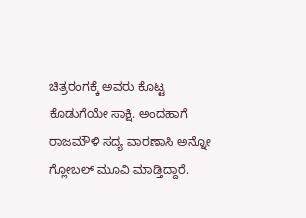ಚಿತ್ರರಂಗಕ್ಕೆ ಅವರು ಕೊಟ್ಟ ಕೊಡುಗೆಯೇ ಸಾಕ್ಷಿ. ಅಂದಹಾಗೆ ರಾಜಮೌಳಿ ಸದ್ಯ ವಾರಣಾಸಿ ಅನ್ನೋ ಗ್ಲೋಬಲ್ ಮೂವಿ ಮಾಡ್ತಿದ್ದಾರೆ.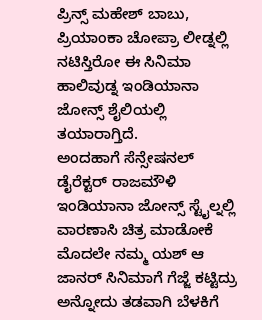ಪ್ರಿನ್ಸ್ ಮಹೇಶ್ ಬಾಬು, ಪ್ರಿಯಾಂಕಾ ಚೋಪ್ರಾ ಲೀಡ್ನಲ್ಲಿ ನಟಿಸ್ತಿರೋ ಈ ಸಿನಿಮಾ ಹಾಲಿವುಡ್ನ ಇಂಡಿಯಾನಾ ಜೋನ್ಸ್ ಶೈಲಿಯಲ್ಲಿ ತಯಾರಾಗ್ತಿದೆ.
ಅಂದಹಾಗೆ ಸೆನ್ಸೇಷನಲ್ ಡೈರೆಕ್ಟರ್ ರಾಜಮೌಳಿ ಇಂಡಿಯಾನಾ ಜೋನ್ಸ್ ಸ್ಟೈಲ್ನಲ್ಲಿ ವಾರಣಾಸಿ ಚಿತ್ರ ಮಾಡೋಕೆ ಮೊದಲೇ ನಮ್ಮ ಯಶ್ ಆ ಜಾನರ್ ಸಿನಿಮಾಗೆ ಗೆಜ್ಜೆ ಕಟ್ಟಿದ್ರು ಅನ್ನೋದು ತಡವಾಗಿ ಬೆಳಕಿಗೆ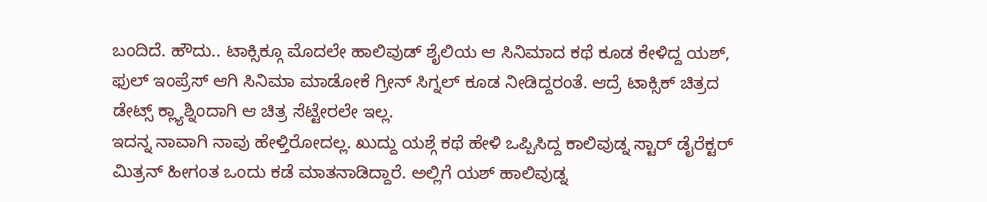ಬಂದಿದೆ. ಹೌದು.. ಟಾಕ್ಸಿಕ್ಗೂ ಮೊದಲೇ ಹಾಲಿವುಡ್ ಶೈಲಿಯ ಆ ಸಿನಿಮಾದ ಕಥೆ ಕೂಡ ಕೇಳಿದ್ದ ಯಶ್, ಫುಲ್ ಇಂಪ್ರೆಸ್ ಆಗಿ ಸಿನಿಮಾ ಮಾಡೋಕೆ ಗ್ರೀನ್ ಸಿಗ್ನಲ್ ಕೂಡ ನೀಡಿದ್ದರಂತೆ. ಆದ್ರೆ ಟಾಕ್ಸಿಕ್ ಚಿತ್ರದ ಡೇಟ್ಸ್ ಕ್ಲ್ಯಾಶ್ನಿಂದಾಗಿ ಆ ಚಿತ್ರ ಸೆಟ್ಟೇರಲೇ ಇಲ್ಲ.
ಇದನ್ನ ನಾವಾಗಿ ನಾವು ಹೇಳ್ತಿರೋದಲ್ಲ. ಖುದ್ದು ಯಶ್ಗೆ ಕಥೆ ಹೇಳಿ ಒಪ್ಪಿಸಿದ್ದ ಕಾಲಿವುಡ್ನ ಸ್ಟಾರ್ ಡೈರೆಕ್ಟರ್ ಮಿತ್ರನ್ ಹೀಗಂತ ಒಂದು ಕಡೆ ಮಾತನಾಡಿದ್ದಾರೆ. ಅಲ್ಲಿಗೆ ಯಶ್ ಹಾಲಿವುಡ್ನ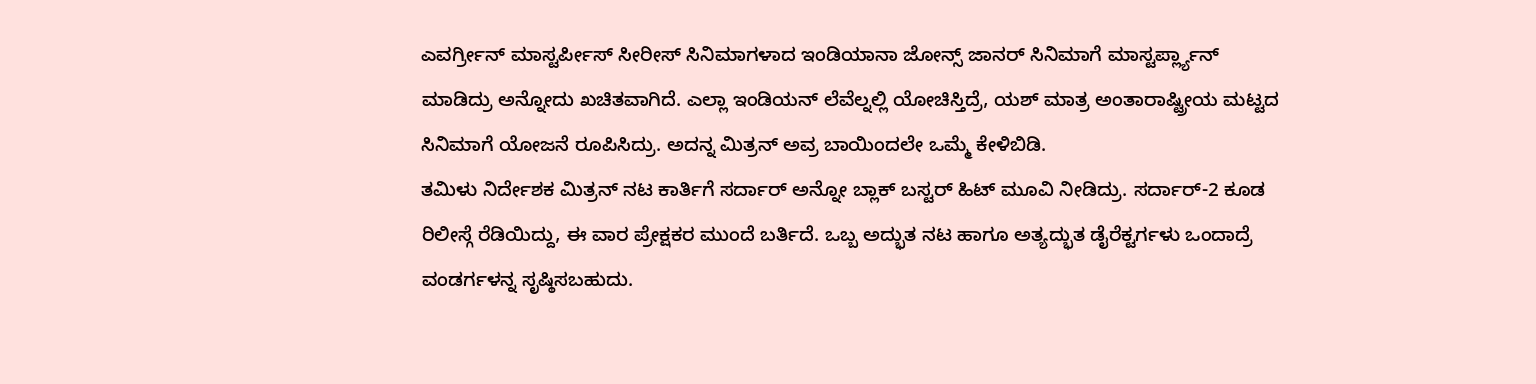ಎವರ್ಗ್ರೀನ್ ಮಾಸ್ಟರ್ಪೀಸ್ ಸೀರೀಸ್ ಸಿನಿಮಾಗಳಾದ ಇಂಡಿಯಾನಾ ಜೋನ್ಸ್ ಜಾನರ್ ಸಿನಿಮಾಗೆ ಮಾಸ್ಟರ್ಪ್ಲ್ಯಾನ್ ಮಾಡಿದ್ರು ಅನ್ನೋದು ಖಚಿತವಾಗಿದೆ. ಎಲ್ಲಾ ಇಂಡಿಯನ್ ಲೆವೆಲ್ನಲ್ಲಿ ಯೋಚಿಸ್ತಿದ್ರೆ, ಯಶ್ ಮಾತ್ರ ಅಂತಾರಾಷ್ಟ್ರೀಯ ಮಟ್ಟದ ಸಿನಿಮಾಗೆ ಯೋಜನೆ ರೂಪಿಸಿದ್ರು. ಅದನ್ನ ಮಿತ್ರನ್ ಅವ್ರ ಬಾಯಿಂದಲೇ ಒಮ್ಮೆ ಕೇಳಿಬಿಡಿ.
ತಮಿಳು ನಿರ್ದೇಶಕ ಮಿತ್ರನ್ ನಟ ಕಾರ್ತಿಗೆ ಸರ್ದಾರ್ ಅನ್ನೋ ಬ್ಲಾಕ್ ಬಸ್ಟರ್ ಹಿಟ್ ಮೂವಿ ನೀಡಿದ್ರು. ಸರ್ದಾರ್-2 ಕೂಡ ರಿಲೀಸ್ಗೆ ರೆಡಿಯಿದ್ದು, ಈ ವಾರ ಪ್ರೇಕ್ಷಕರ ಮುಂದೆ ಬರ್ತಿದೆ. ಒಬ್ಬ ಅದ್ಭುತ ನಟ ಹಾಗೂ ಅತ್ಯದ್ಭುತ ಡೈರೆಕ್ಟರ್ಗಳು ಒಂದಾದ್ರೆ ವಂಡರ್ಗಳನ್ನ ಸೃಷ್ಠಿಸಬಹುದು.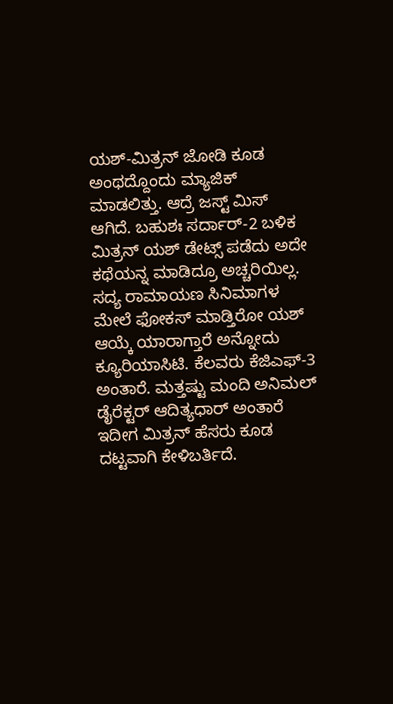ಯಶ್-ಮಿತ್ರನ್ ಜೋಡಿ ಕೂಡ ಅಂಥದ್ದೊಂದು ಮ್ಯಾಜಿಕ್ ಮಾಡಲಿತ್ತು. ಆದ್ರೆ ಜಸ್ಟ್ ಮಿಸ್ ಆಗಿದೆ. ಬಹುಶಃ ಸರ್ದಾರ್-2 ಬಳಿಕ ಮಿತ್ರನ್ ಯಶ್ ಡೇಟ್ಸ್ ಪಡೆದು ಅದೇ ಕಥೆಯನ್ನ ಮಾಡಿದ್ರೂ ಅಚ್ಚರಿಯಿಲ್ಲ.
ಸದ್ಯ ರಾಮಾಯಣ ಸಿನಿಮಾಗಳ ಮೇಲೆ ಫೋಕಸ್ ಮಾಡ್ತಿರೋ ಯಶ್ ಆಯ್ಕೆ ಯಾರಾಗ್ತಾರೆ ಅನ್ನೋದು ಕ್ಯೂರಿಯಾಸಿಟಿ. ಕೆಲವರು ಕೆಜಿಎಫ್-3 ಅಂತಾರೆ. ಮತ್ತಷ್ಟು ಮಂದಿ ಅನಿಮಲ್ ಡೈರೆಕ್ಟರ್ ಆದಿತ್ಯಧಾರ್ ಅಂತಾರೆ ಇದೀಗ ಮಿತ್ರನ್ ಹೆಸರು ಕೂಡ ದಟ್ಟವಾಗಿ ಕೇಳಿಬರ್ತಿದೆ.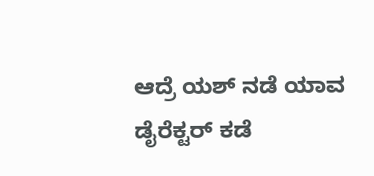ಆದ್ರೆ ಯಶ್ ನಡೆ ಯಾವ ಡೈರೆಕ್ಟರ್ ಕಡೆ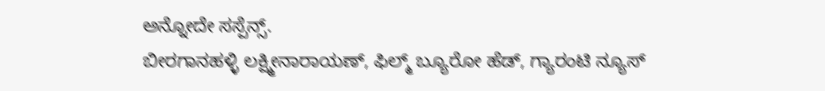ಅನ್ನೋದೇ ಸಸ್ಪೆನ್ಸ್.
ಬೀರಗಾನಹಳ್ಳಿ ಲಕ್ಷ್ಮೀನಾರಾಯಣ್, ಫಿಲ್ಮ್ ಬ್ಯೂರೋ ಹೆಡ್, ಗ್ಯಾರಂಟಿ ನ್ಯೂಸ್